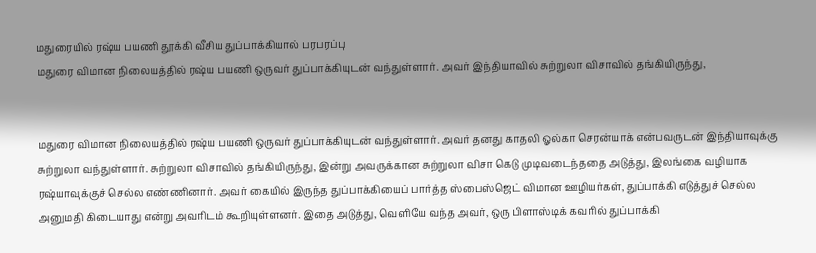மதுரையில் ரஷ்ய பயணி தூக்கி வீசிய துப்பாக்கியால் பரபரப்பு
மதுரை விமான நிலையத்தில் ரஷ்ய பயணி ஒருவர் துப்பாக்கியுடன் வந்துள்ளார். அவர் இந்தியாவில் சுற்றுலா விசாவில் தங்கியிருந்து,


மதுரை விமான நிலையத்தில் ரஷ்ய பயணி ஒருவர் துப்பாக்கியுடன் வந்துள்ளார். அவர் தனது காதலி ஓல்கா செரன்யாக் என்பவருடன் இந்தியாவுக்கு சுற்றுலா வந்துள்ளார். சுற்றுலா விசாவில் தங்கியிருந்து, இன்று அவருக்கான சுற்றுலா விசா கெடு முடிவடைந்ததை அடுத்து, இலங்கை வழியாக ரஷ்யாவுக்குச் செல்ல எண்ணினார். அவர் கையில் இருந்த துப்பாக்கியைப் பார்த்த ஸ்பைஸ்ஜெட் விமான ஊழியர்கள், துப்பாக்கி எடுத்துச் செல்ல அனுமதி கிடையாது என்று அவரிடம் கூறியுள்ளனர். இதை அடுத்து, வெளியே வந்த அவர், ஒரு பிளாஸ்டிக் கவரில் துப்பாக்கி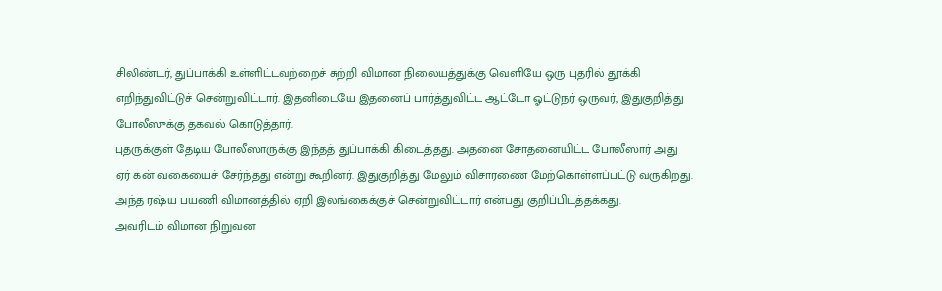சிலிண்டர், துப்பாக்கி உள்ளிட்டவற்றைச் சுற்றி விமான நிலையத்துக்கு வெளியே ஒரு புதரில் தூக்கி எறிந்துவிட்டுச் சென்றுவிட்டார். இதனிடையே இதனைப் பார்த்துவிட்ட ஆட்டோ ஓட்டுநர் ஒருவர், இதுகுறித்து போலீஸுக்கு தகவல் கொடுத்தார்.
புதருக்குள் தேடிய போலீஸாருக்கு இந்தத் துப்பாக்கி கிடைத்தது. அதனை சோதனையிட்ட போலீஸார் அது ஏர் கன் வகையைச் சேர்ந்தது என்று கூறினர். இதுகுறித்து மேலும் விசாரணை மேற்கொள்ளப்பட்டு வருகிறது. அந்த ரஷ்ய பயணி விமானத்தில் ஏறி இலங்கைக்குச் சென்றுவிட்டார் என்பது குறிப்பிடத்தக்கது.
அவரிடம் விமான நிறுவன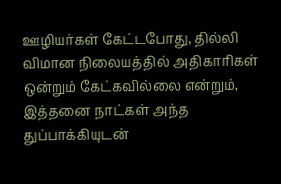ஊழியர்கள் கேட்டபோது, தில்லி விமான நிலையத்தில் அதிகாரிகள் ஒன்றும் கேட்கவில்லை என்றும், இத்தனை நாட்கள் அந்த துப்பாக்கியுடன்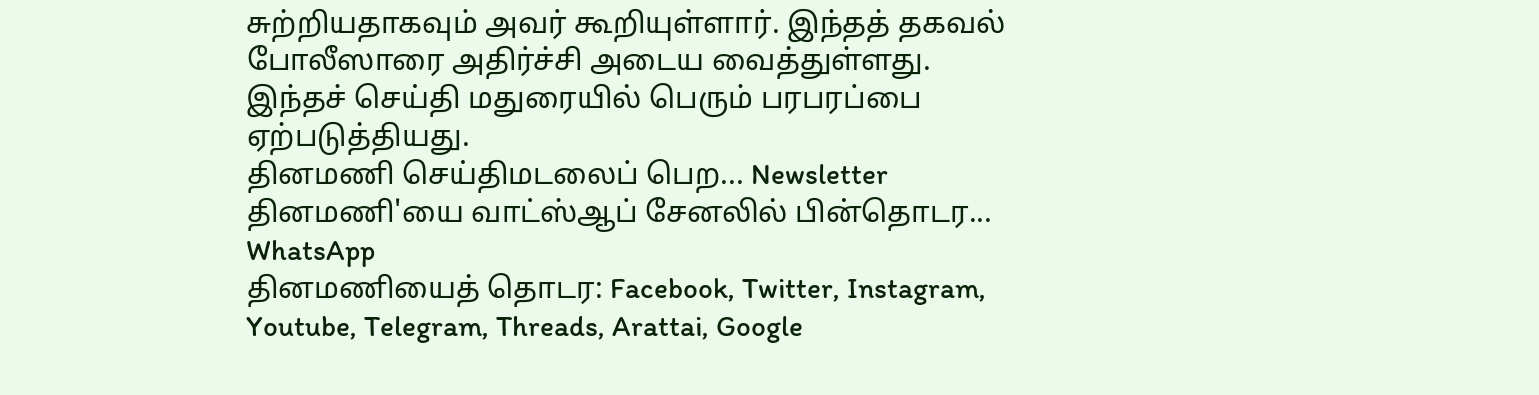சுற்றியதாகவும் அவர் கூறியுள்ளார். இந்தத் தகவல் போலீஸாரை அதிர்ச்சி அடைய வைத்துள்ளது.
இந்தச் செய்தி மதுரையில் பெரும் பரபரப்பை ஏற்படுத்தியது.
தினமணி செய்திமடலைப் பெற... Newsletter
தினமணி'யை வாட்ஸ்ஆப் சேனலில் பின்தொடர... WhatsApp
தினமணியைத் தொடர: Facebook, Twitter, Instagram, Youtube, Telegram, Threads, Arattai, Google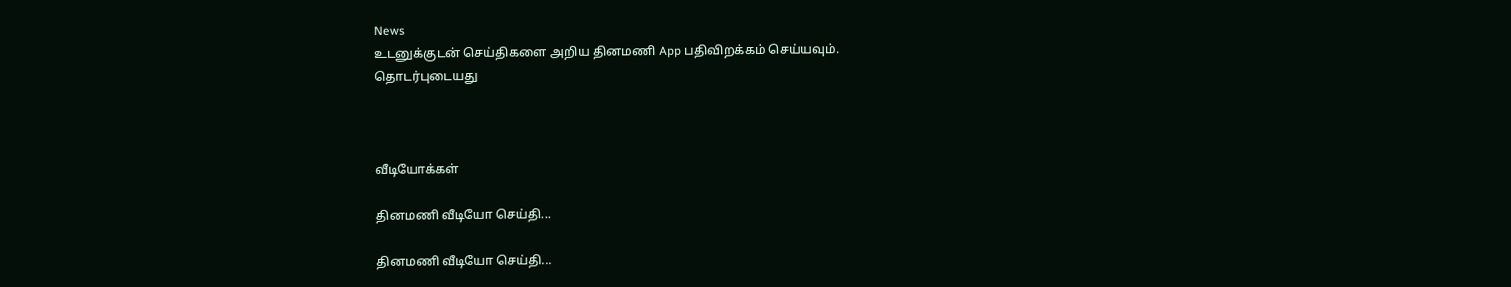News
உடனுக்குடன் செய்திகளை அறிய தினமணி App பதிவிறக்கம் செய்யவும்.
தொடர்புடையது



வீடியோக்கள்

தினமணி வீடியோ செய்தி...

தினமணி வீடியோ செய்தி...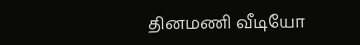தினமணி வீடியோ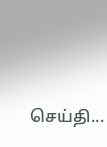செய்தி...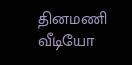தினமணி வீடியோ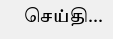செய்தி...